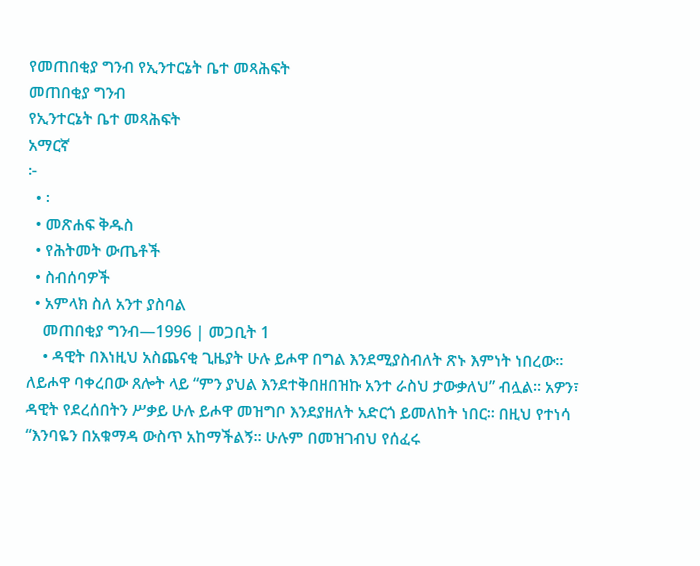የመጠበቂያ ግንብ የኢንተርኔት ቤተ መጻሕፍት
መጠበቂያ ግንብ
የኢንተርኔት ቤተ መጻሕፍት
አማርኛ
፦
  • ፡
  • መጽሐፍ ቅዱስ
  • የሕትመት ውጤቶች
  • ስብሰባዎች
  • አምላክ ስለ አንተ ያስባል
    መጠበቂያ ግንብ—1996 | መጋቢት 1
    • ዳዊት በእነዚህ አስጨናቂ ጊዜያት ሁሉ ይሖዋ በግል እንደሚያስብለት ጽኑ እምነት ነበረው። ለይሖዋ ባቀረበው ጸሎት ላይ “ምን ያህል እንደተቅበዘበዝኩ አንተ ራስህ ታውቃለህ” ብሏል። አዎን፣ ዳዊት የደረሰበትን ሥቃይ ሁሉ ይሖዋ መዝግቦ እንደያዘለት አድርጎ ይመለከት ነበር። በዚህ የተነሳ “እንባዬን በአቁማዳ ውስጥ አከማችልኝ። ሁሉም በመዝገብህ የሰፈሩ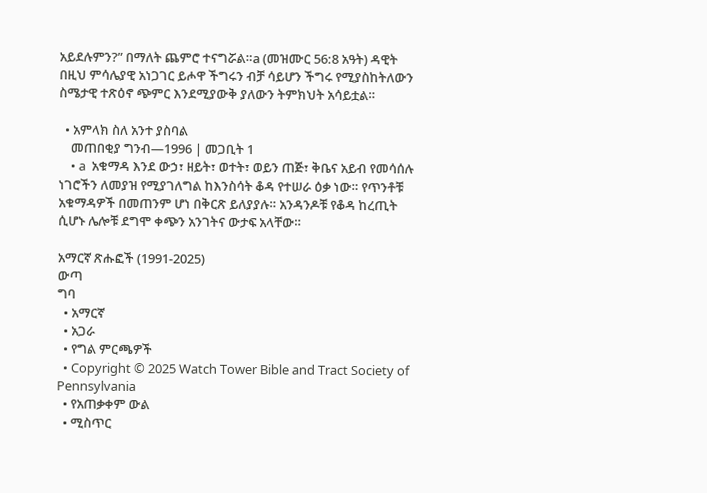አይደሉምን?” በማለት ጨምሮ ተናግሯል።a (መዝሙር 56:8 አዓት) ዳዊት በዚህ ምሳሌያዊ አነጋገር ይሖዋ ችግሩን ብቻ ሳይሆን ችግሩ የሚያስከትለውን ስሜታዊ ተጽዕኖ ጭምር እንደሚያውቅ ያለውን ትምክህት አሳይቷል።

  • አምላክ ስለ አንተ ያስባል
    መጠበቂያ ግንብ—1996 | መጋቢት 1
    • a  አቁማዳ እንደ ውኃ፣ ዘይት፣ ወተት፣ ወይን ጠጅ፣ ቅቤና አይብ የመሳሰሉ ነገሮችን ለመያዝ የሚያገለግል ከእንስሳት ቆዳ የተሠራ ዕቃ ነው። የጥንቶቹ አቁማዳዎች በመጠንም ሆነ በቅርጽ ይለያያሉ። አንዳንዶቹ የቆዳ ከረጢት ሲሆኑ ሌሎቹ ደግሞ ቀጭን አንገትና ውታፍ አላቸው።

አማርኛ ጽሑፎች (1991-2025)
ውጣ
ግባ
  • አማርኛ
  • አጋራ
  • የግል ምርጫዎች
  • Copyright © 2025 Watch Tower Bible and Tract Society of Pennsylvania
  • የአጠቃቀም ውል
  • ሚስጥር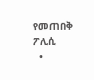የመጠበቅ ፖሊሲ
  •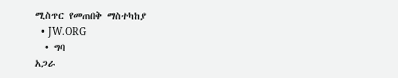ሚስጥር የመጠበቅ ማስተካከያ
  • JW.ORG
  • ግባ
አጋራ